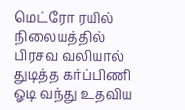மெட்ரோ ரயில் நிலையத்தில் பிரசவ வலியால் துடித்த கர்ப்பிணி ஓடி வந்து உதவிய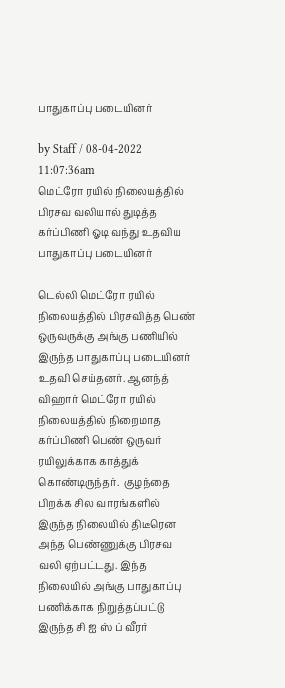பாதுகாப்பு படையினர்

by Staff / 08-04-2022 11:07:36am
மெட்ரோ ரயில் நிலையத்தில் பிரசவ வலியால் துடித்த கர்ப்பிணி ஓடி வந்து உதவிய பாதுகாப்பு படையினர்

டெல்லி மெட்ரோ ரயில் நிலையத்தில் பிரசவித்த பெண் ஒருவருக்கு அங்கு பணியில் இருந்த பாதுகாப்பு படையினர் உதவி செய்தனர். ஆனந்த் விஹார் மெட்ரோ ரயில் நிலையத்தில் நிறைமாத கர்ப்பிணி பெண் ஒருவர் ரயிலுக்காக காத்துக் கொண்டிருந்தர்.  குழந்தை பிறக்க சில வாரங்களில் இருந்த நிலையில் திடீரென அந்த பெண்ணுக்கு பிரசவ வலி ஏற்பட்டது. இந்த நிலையில் அங்கு பாதுகாப்பு பணிக்காக நிறுத்தப்பட்டு இருந்த சி ஐ ஸ் ப் வீரர்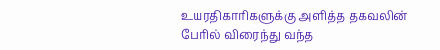உயரதிகாரிகளுக்கு அளித்த தகவலின் பேரில் விரைந்து வந்த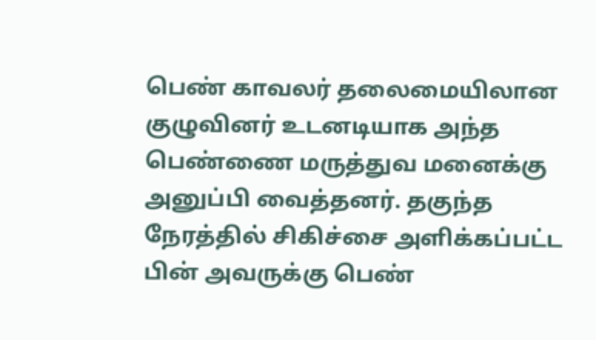பெண் காவலர் தலைமையிலான குழுவினர் உடனடியாக அந்த பெண்ணை மருத்துவ மனைக்கு அனுப்பி வைத்தனர். தகுந்த நேரத்தில் சிகிச்சை அளிக்கப்பட்ட பின் அவருக்கு பெண்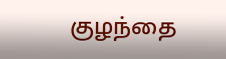குழந்தை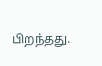பிறந்தது.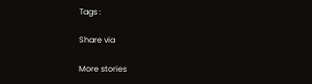Tags :

Share via

More stories